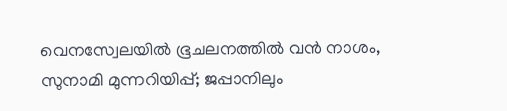വെനസ്വേലയിൽ ഭൂചലനത്തിൽ വൻ നാശം, സുനാമി മുന്നറിയിപ്പ്; ജപ്പാനിലും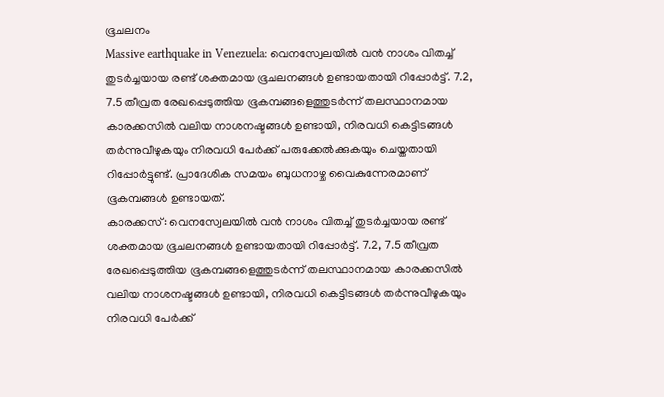ഭൂചലനം
Massive earthquake in Venezuela: വെനസ്വേലയിൽ വൻ നാശം വിതച്ച് തുടർച്ചയായ രണ്ട് ശക്തമായ ഭൂചലനങ്ങൾ ഉണ്ടായതായി റിപ്പോർട്ട്. 7.2, 7.5 തീവ്രത രേഖപ്പെടുത്തിയ ഭൂകമ്പങ്ങളെത്തുടർന്ന് തലസ്ഥാനമായ കാരക്കസിൽ വലിയ നാശനഷ്ടങ്ങൾ ഉണ്ടായി, നിരവധി കെട്ടിടങ്ങൾ തർന്നുവീഴുകയും നിരവധി പേർക്ക് പരുക്കേൽക്കുകയും ചെയ്തതായി റിപ്പോർട്ടുണ്ട്. പ്രാദേശിക സമയം ബുധനാഴ്ച വൈകുന്നേരമാണ് ഭൂകമ്പങ്ങൾ ഉണ്ടായത്.
കാരക്കസ്: വെനസ്വേലയിൽ വൻ നാശം വിതച്ച് തുടർച്ചയായ രണ്ട് ശക്തമായ ഭൂചലനങ്ങൾ ഉണ്ടായതായി റിപ്പോർട്ട്. 7.2, 7.5 തീവ്രത രേഖപ്പെടുത്തിയ ഭൂകമ്പങ്ങളെത്തുടർന്ന് തലസ്ഥാനമായ കാരക്കസിൽ വലിയ നാശനഷ്ടങ്ങൾ ഉണ്ടായി, നിരവധി കെട്ടിടങ്ങൾ തർന്നുവീഴുകയും നിരവധി പേർക്ക്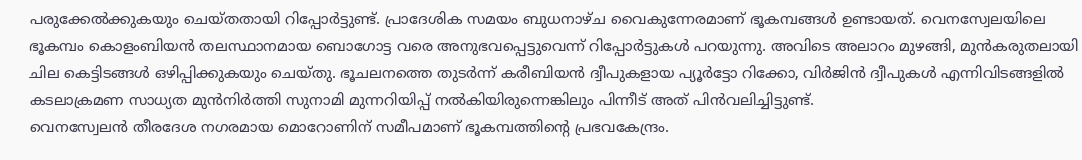പരുക്കേൽക്കുകയും ചെയ്തതായി റിപ്പോർട്ടുണ്ട്. പ്രാദേശിക സമയം ബുധനാഴ്ച വൈകുന്നേരമാണ് ഭൂകമ്പങ്ങൾ ഉണ്ടായത്. വെനസ്വേലയിലെ ഭൂകമ്പം കൊളംബിയൻ തലസ്ഥാനമായ ബൊഗോട്ട വരെ അനുഭവപ്പെട്ടുവെന്ന് റിപ്പോർട്ടുകൾ പറയുന്നു. അവിടെ അലാറം മുഴങ്ങി, മുൻകരുതലായി ചില കെട്ടിടങ്ങൾ ഒഴിപ്പിക്കുകയും ചെയ്തു. ഭൂചലനത്തെ തുടർന്ന് കരീബിയൻ ദ്വീപുകളായ പ്യൂർട്ടോ റിക്കോ, വിർജിൻ ദ്വീപുകൾ എന്നിവിടങ്ങളിൽ കടലാക്രമണ സാധ്യത മുൻനിർത്തി സുനാമി മുന്നറിയിപ്പ് നൽകിയിരുന്നെങ്കിലും പിന്നീട് അത് പിൻവലിച്ചിട്ടുണ്ട്.
വെനസ്വേലൻ തീരദേശ നഗരമായ മൊറോണിന് സമീപമാണ് ഭൂകമ്പത്തിന്റെ പ്രഭവകേന്ദ്രം.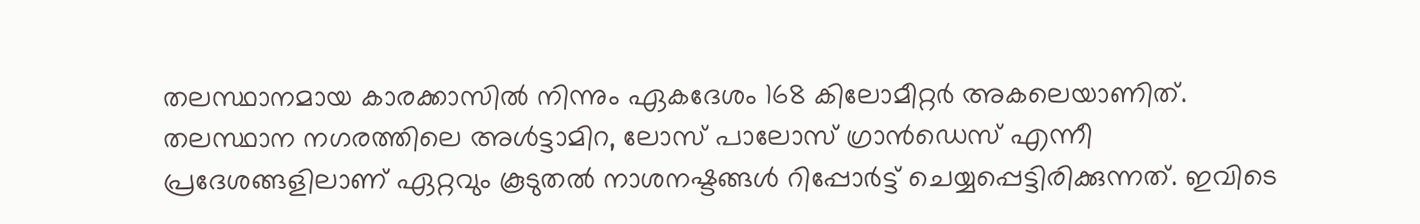തലസ്ഥാനമായ കാരക്കാസിൽ നിന്നും ഏകദേശം 168 കിലോമീറ്റർ അകലെയാണിത്. തലസ്ഥാന നഗരത്തിലെ അൾട്ടാമിറ, ലോസ് പാലോസ് ഗ്രാൻഡെസ് എന്നീ പ്രദേശങ്ങളിലാണ് ഏറ്റവും കൂടുതൽ നാശനഷ്ടങ്ങൾ റിപ്പോർട്ട് ചെയ്യപ്പെട്ടിരിക്കുന്നത്. ഇവിടെ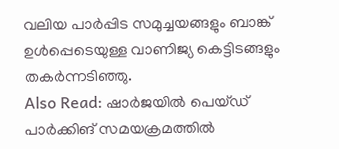വലിയ പാർപ്പിട സമുച്ചയങ്ങളും ബാങ്ക് ഉൾപ്പെടെയുള്ള വാണിജ്യ കെട്ടിടങ്ങളും തകർന്നടിഞ്ഞു.
Also Read: ഷാർജയിൽ പെയ്ഡ് പാർക്കിങ് സമയക്രമത്തിൽ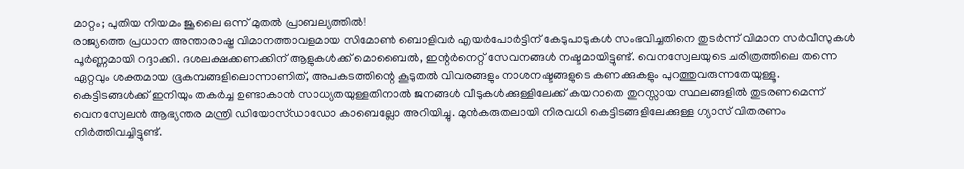മാറ്റം; പുതിയ നിയമം ജൂലൈ ഒന്ന് മുതൽ പ്രാബല്യത്തിൽ!
രാജ്യത്തെ പ്രധാന അന്താരാഷ്ട്ര വിമാനത്താവളമായ സിമോൺ ബൊളിവർ എയർപോർട്ടിന് കേടുപാടുകൾ സംഭവിച്ചതിനെ തുടർന്ന് വിമാന സർവീസുകൾ പൂർണ്ണമായി റദ്ദാക്കി. ദശലക്ഷക്കണക്കിന് ആളുകൾക്ക് മൊബൈൽ, ഇന്റർനെറ്റ് സേവനങ്ങൾ നഷ്ടമായിട്ടുണ്ട്. വെനസ്വേലയുടെ ചരിത്രത്തിലെ തന്നെ ഏറ്റവും ശക്തമായ ഭൂകമ്പങ്ങളിലൊന്നാണിത്, അപകടത്തിന്റെ കൂടുതൽ വിവരങ്ങളും നാശനഷ്ടങ്ങളുടെ കണക്കുകളും പുറത്തുവരുന്നതേയുള്ളൂ.
കെട്ടിടങ്ങൾക്ക് ഇനിയും തകർച്ച ഉണ്ടാകാൻ സാധ്യതയുള്ളതിനാൽ ജനങ്ങൾ വീടുകൾക്കുള്ളിലേക്ക് കയറാതെ തുറസ്സായ സ്ഥലങ്ങളിൽ തുടരണമെന്ന് വെനസ്വേലൻ ആഭ്യന്തര മന്ത്രി ഡിയോസ്ഡാഡോ കാബെല്ലോ അറിയിച്ചു. മുൻകരുതലായി നിരവധി കെട്ടിടങ്ങളിലേക്കുള്ള ഗ്യാസ് വിതരണം നിർത്തിവച്ചിട്ടുണ്ട്.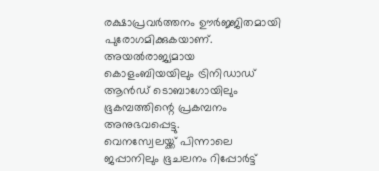രക്ഷാപ്രവർത്തനം ഊർജ്ജിതമായി പുരോഗമിക്കുകയാണ്. അയൽരാജ്യമായ കൊളംബിയയിലും ട്രിനിഡാഡ് ആൻഡ് ടൊബാഗോയിലും ഭൂകമ്പത്തിന്റെ പ്രകമ്പനം അനുഭവപ്പെട്ടു.
വെനസ്വേലയ്ക്ക് പിന്നാലെ ജപ്പാനിലും ഭൂചലനം റിപ്പോർട്ട്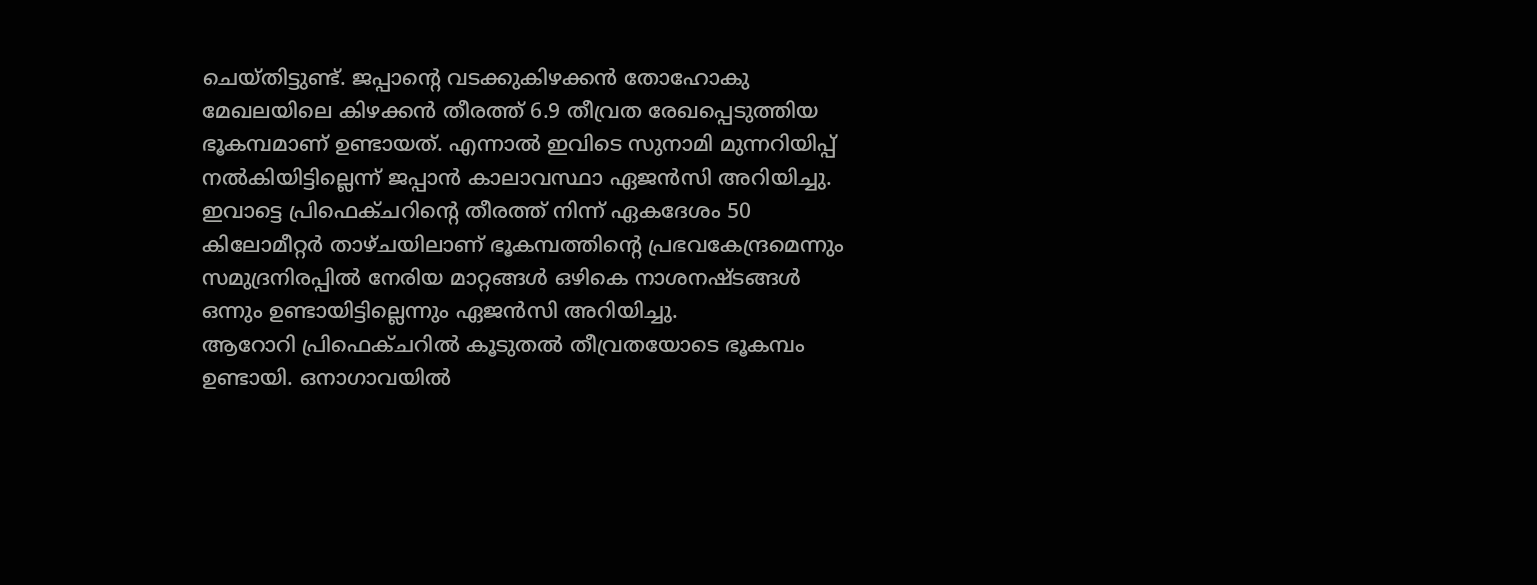ചെയ്തിട്ടുണ്ട്. ജപ്പാന്റെ വടക്കുകിഴക്കൻ തോഹോകു മേഖലയിലെ കിഴക്കൻ തീരത്ത് 6.9 തീവ്രത രേഖപ്പെടുത്തിയ ഭൂകമ്പമാണ് ഉണ്ടായത്. എന്നാൽ ഇവിടെ സുനാമി മുന്നറിയിപ്പ് നൽകിയിട്ടില്ലെന്ന് ജപ്പാൻ കാലാവസ്ഥാ ഏജൻസി അറിയിച്ചു. ഇവാട്ടെ പ്രിഫെക്ചറിന്റെ തീരത്ത് നിന്ന് ഏകദേശം 50 കിലോമീറ്റർ താഴ്ചയിലാണ് ഭൂകമ്പത്തിന്റെ പ്രഭവകേന്ദ്രമെന്നും സമുദ്രനിരപ്പിൽ നേരിയ മാറ്റങ്ങൾ ഒഴികെ നാശനഷ്ടങ്ങൾ ഒന്നും ഉണ്ടായിട്ടില്ലെന്നും ഏജൻസി അറിയിച്ചു.
ആറോറി പ്രിഫെക്ചറിൽ കൂടുതൽ തീവ്രതയോടെ ഭൂകമ്പം ഉണ്ടായി. ഒനാഗാവയിൽ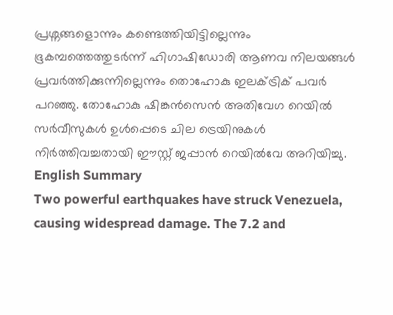പ്രശ്നങ്ങളൊന്നും കണ്ടെത്തിയിട്ടില്ലെന്നും ഭൂകമ്പത്തെത്തുടർന്ന് ഹിഗാഷിഡോരി ആണവ നിലയങ്ങൾ പ്രവർത്തിക്കുന്നില്ലെന്നും തൊഹോകു ഇലക്ട്രിക് പവർ പറഞ്ഞു. തോഹോകു ഷിങ്കൻസെൻ അതിവേഗ റെയിൽ സർവീസുകൾ ഉൾപ്പെടെ ചില ട്രെയിനുകൾ നിർത്തിവച്ചതായി ഈസ്റ്റ് ജപ്പാൻ റെയിൽവേ അറിയിച്ചു.
English Summary
Two powerful earthquakes have struck Venezuela, causing widespread damage. The 7.2 and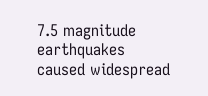7.5 magnitude earthquakes caused widespread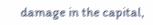damage in the capital,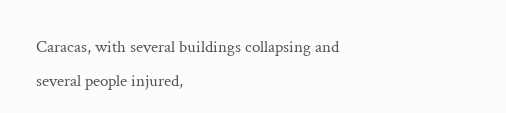Caracas, with several buildings collapsing and several people injured,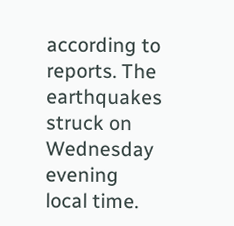according to reports. The earthquakes struck on Wednesday evening local time.